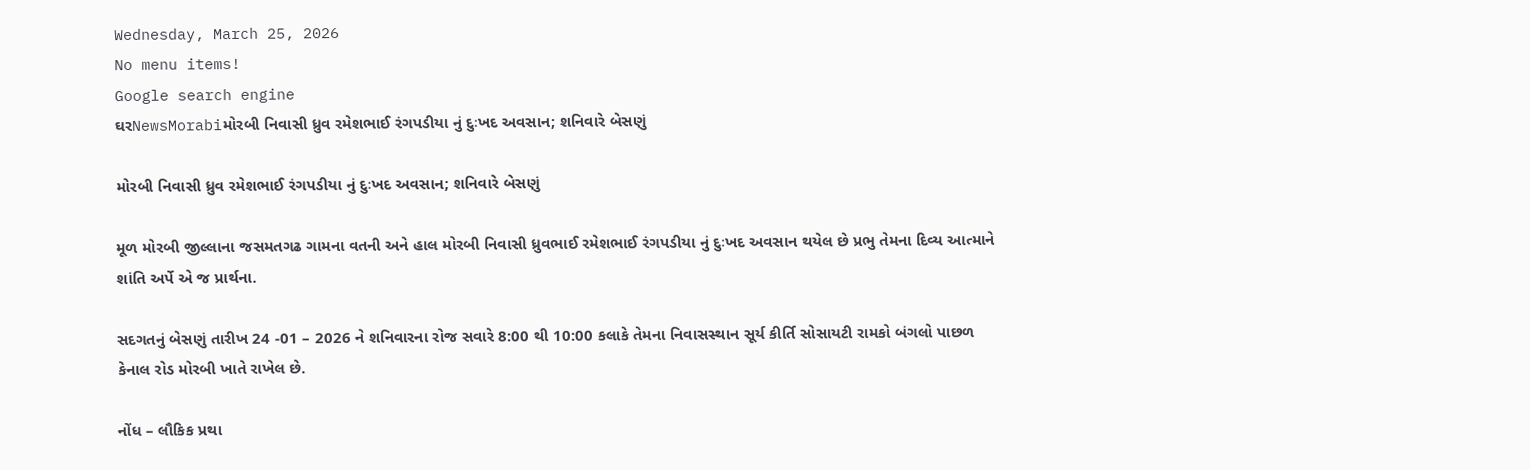Wednesday, March 25, 2026
No menu items!
Google search engine
ઘરNewsMorabiમોરબી નિવાસી ધ્રુવ રમેશભાઈ રંગપડીયા નું દુઃખદ અવસાન; શનિવારે બેસણું

મોરબી નિવાસી ધ્રુવ રમેશભાઈ રંગપડીયા નું દુઃખદ અવસાન; શનિવારે બેસણું

મૂળ મોરબી જીલ્લાના જસમતગઢ ગામના વતની અને હાલ મોરબી નિવાસી ધ્રુવભાઈ રમેશભાઈ રંગપડીયા નું દુઃખદ અવસાન થયેલ છે પ્રભુ તેમના દિવ્ય આત્માને શાંતિ અર્પે એ જ પ્રાર્થના.

સદગતનું બેસણું તારીખ 24 -01 – 2026 ને શનિવારના રોજ સવારે 8:00 થી 10:00 કલાકે તેમના નિવાસસ્થાન સૂર્ય કીર્તિ સોસાયટી રામકો બંગલો પાછળ કેનાલ રોડ મોરબી ખાતે રાખેલ છે.

નોંધ – લૌકિક પ્રથા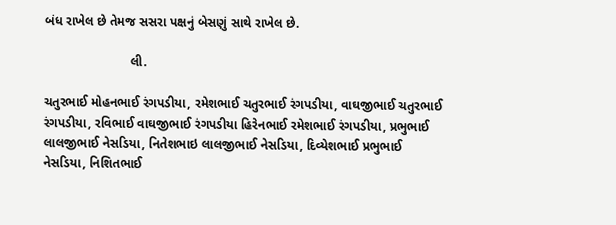બંધ રાખેલ છે તેમજ સસરા પક્ષનું બેસણું સાથે રાખેલ છે.

                        લી.

ચતુરભાઈ મોહનભાઈ રંગપડીયા, રમેશભાઈ ચતુરભાઈ રંગપડીયા, વાઘજીભાઈ ચતુરભાઈ રંગપડીયા, રવિભાઈ વાઘજીભાઈ રંગપડીયા હિરેનભાઈ રમેશભાઈ રંગપડીયા, પ્રભુભાઈ લાલજીભાઈ નેસડિયા, નિતેશભાઇ લાલજીભાઈ નેસડિયા, દિવ્યેશભાઈ પ્રભુભાઈ નેસડિયા, નિશિતભાઈ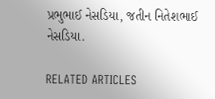પ્રભુભાઈ નેસડિયા, જતીન નિતેશભાઈ નેસડિયા.

RELATED ARTICLES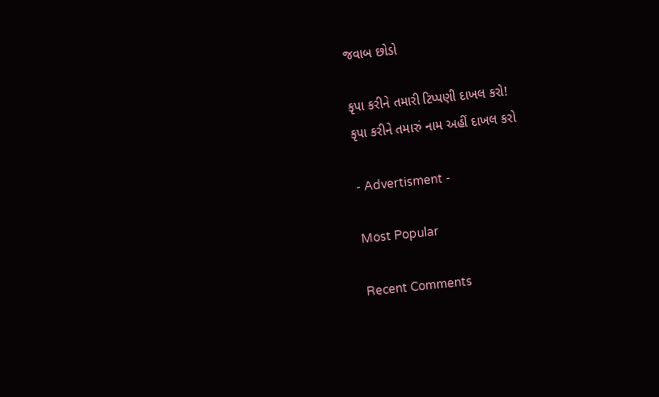જવાબ છોડો

કૃપા કરીને તમારી ટિપ્પણી દાખલ કરો!
કૃપા કરીને તમારું નામ અહીં દાખલ કરો

- Advertisment -

Most Popular

Recent Comments